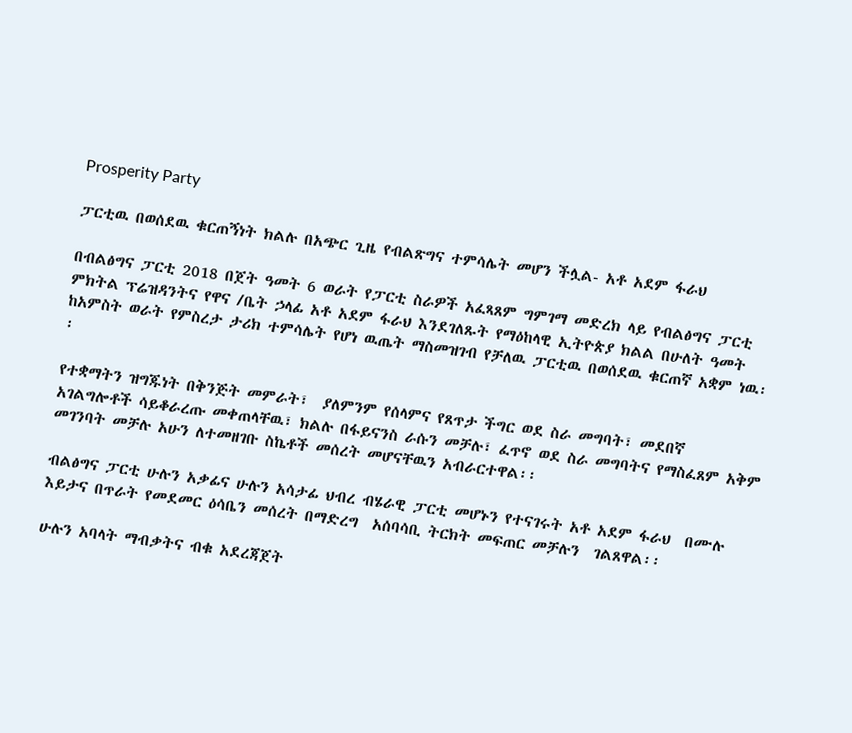Prosperity Party

ፓርቲዉ በወሰደዉ ቁርጠኝነት ክልሉ በአጭር ጊዜ የብልጽግና ተምሳሌት መሆን ችሏል- አቶ አደም ፋራህ

በብልፅግና ፓርቲ 2018 በጀት ዓመት 6 ወራት የፓርቲ ስራዎች አፈጻጸም ግምገማ መድረክ ላይ የብልፅግና ፓርቲ ምክትል ፕሬዝዳንትና የዋና /ቤት ኃላፊ አቶ አደም ፋራህ እንደገለጹት የማዕከላዊ ኢትዮጵያ ክልል በሁለት ዓመት ከአምስት ወራት የምስረታ ታሪክ ተምሳሌት የሆነ ዉጤት ማስመዝገብ የቻለዉ ፓርቲዉ በወሰደዉ ቁርጠኛ አቋም ነዉ፡፡

የተቋማትን ዝግጁነት በቅንጅት መምራት፣  ያለምንም የሰላምና የጸጥታ ችግር ወደ ስራ መግባት፣ መደበኛ አገልግሎቶች ሳይቆራረጡ መቀጠላቸዉ፣ ክልሉ በፋይናንስ ራሱን መቻሉ፣ ፈጥኖ ወደ ስራ መግባትና የማስፈጸም አቅም መገንባት መቻሉ አሁን ለተመዘገቡ ስኬቶች መሰረት መሆናቸዉን አብራርተዋል፡፡

ብልፅግና ፓርቲ ሁሉን አቃፊና ሁሉን አሳታፊ ህብረ ብሄራዊ ፓርቲ መሆኑን የተናገሩት አቶ አደም ፋራህ  በሙሉ እይታና በጥራት የመደመር ዕሳቤን መሰረት በማድረግ  አሰባሳቢ ትርክት መፍጠር መቻሉን  ገልጸዋል፡፡

ሁሉን አባላት ማብቃትና ብቁ አደረጃጀት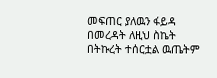መፍጠር ያለዉን ፋይዳ በመረዳት ለዚህ ስኬት በትኩረት ተሰርቷል ዉጤትም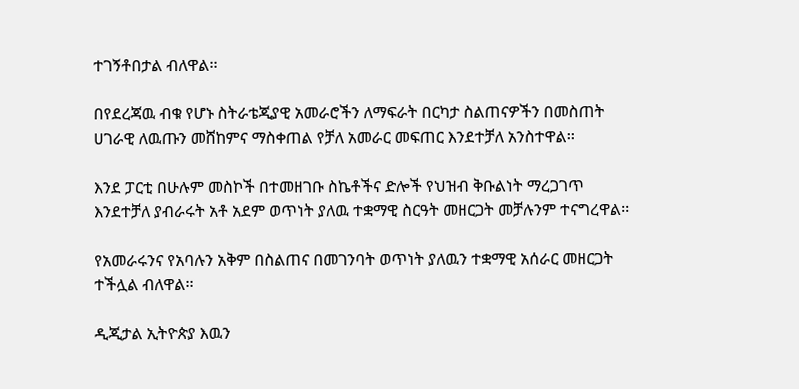ተገኝቶበታል ብለዋል፡፡

በየደረጃዉ ብቁ የሆኑ ስትራቴጂያዊ አመራሮችን ለማፍራት በርካታ ስልጠናዎችን በመስጠት ሀገራዊ ለዉጡን መሸከምና ማስቀጠል የቻለ አመራር መፍጠር እንደተቻለ አንስተዋል፡፡

እንደ ፓርቲ በሁሉም መስኮች በተመዘገቡ ስኬቶችና ድሎች የህዝብ ቅቡልነት ማረጋገጥ እንደተቻለ ያብራሩት አቶ አደም ወጥነት ያለዉ ተቋማዊ ስርዓት መዘርጋት መቻሉንም ተናግረዋል፡፡

የአመራሩንና የአባሉን አቅም በስልጠና በመገንባት ወጥነት ያለዉን ተቋማዊ አሰራር መዘርጋት ተችሏል ብለዋል፡፡

ዲጂታል ኢትዮጵያ እዉን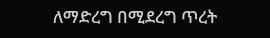ለማድረግ በሚደረግ ጥረት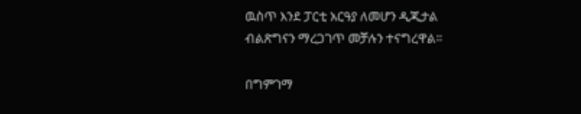ዉስጥ እንደ ፓርቲ አርዓያ ለመሆን ዲጂታል ብልጽግናን ማረጋገጥ መቻሉን ተናግረዋል፡፡

በግምገማ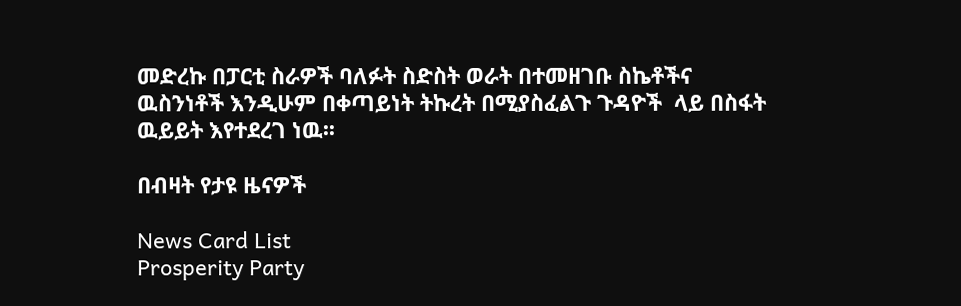መድረኩ በፓርቲ ስራዎች ባለፉት ስድስት ወራት በተመዘገቡ ስኬቶችና ዉስንነቶች እንዲሁም በቀጣይነት ትኩረት በሚያስፈልጉ ጉዳዮች  ላይ በስፋት ዉይይት እየተደረገ ነዉ፡፡

በብዛት የታዩ ዜናዎች

News Card List
Prosperity Party